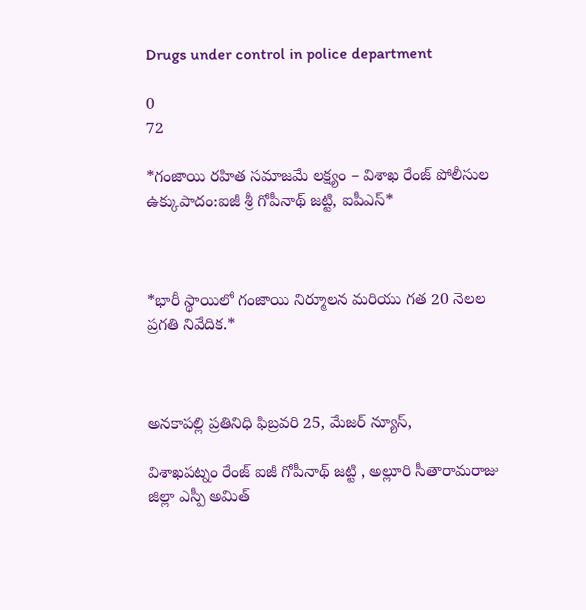Drugs under control in police department

0
72

*గంజాయి రహిత సమాజమే లక్ష్యం – విశాఖ రేంజ్ పోలీసుల ఉక్కుపాదం:ఐజీ శ్రీ గోపీనాథ్ జట్టి, ఐపీఎస్*



*భారీ స్థాయిలో గంజాయి నిర్మూలన మరియు గత 20 నెలల ప్రగతి నివేదిక.*



అనకాపల్లి ప్రతినిధి ఫిబ్రవరి 25, మేజర్ న్యూస్,

విశాఖపట్నం రేంజ్ ఐజీ గోపీనాథ్ జట్టి , అల్లూరి సీతారామరాజు జిల్లా ఎస్పీ అమిత్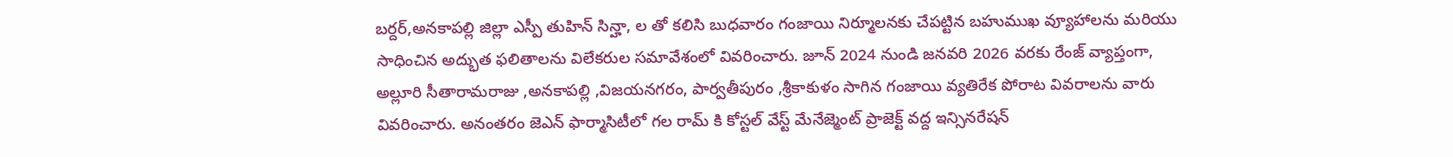బర్దర్,అనకాపల్లి జిల్లా ఎస్పీ తుహిన్ సిన్హా, ల తో కలిసి బుధవారం గంజాయి నిర్మూలనకు చేపట్టిన బహుముఖ వ్యూహాలను మరియు సాధించిన అద్భుత ఫలితాలను విలేకరుల సమావేశంలో వివరించారు. జూన్ 2024 నుండి జనవరి 2026 వరకు రేంజ్ వ్యాప్తంగా, అల్లూరి సీతారామరాజు ,అనకాపల్లి ,విజయనగరం, పార్వతీపురం ,శ్రీకాకుళం సాగిన గంజాయి వ్యతిరేక పోరాట వివరాలను వారు వివరించారు. అనంతరం జెఎన్ ఫార్మాసిటీలో గల రామ్ కి కోస్టల్ వేస్ట్ మేనేజ్మెంట్ ప్రాజెక్ట్ వద్ద ఇన్సినరేషన్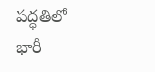పద్ధతిలో భారీ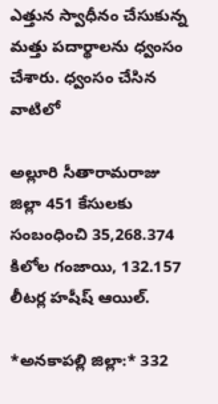ఎత్తున స్వాధీనం చేసుకున్న మత్తు పదార్థాలను ధ్వంసం చేశారు. ధ్వంసం చేసిన వాటిలో

అల్లూరి సీతారామరాజు జిల్లా 451 కేసులకు సంబంధించి 35,268.374 కిలోల గంజాయి, 132.157 లీటర్ల హషీష్ ఆయిల్.

*అనకాపల్లి జిల్లా:* 332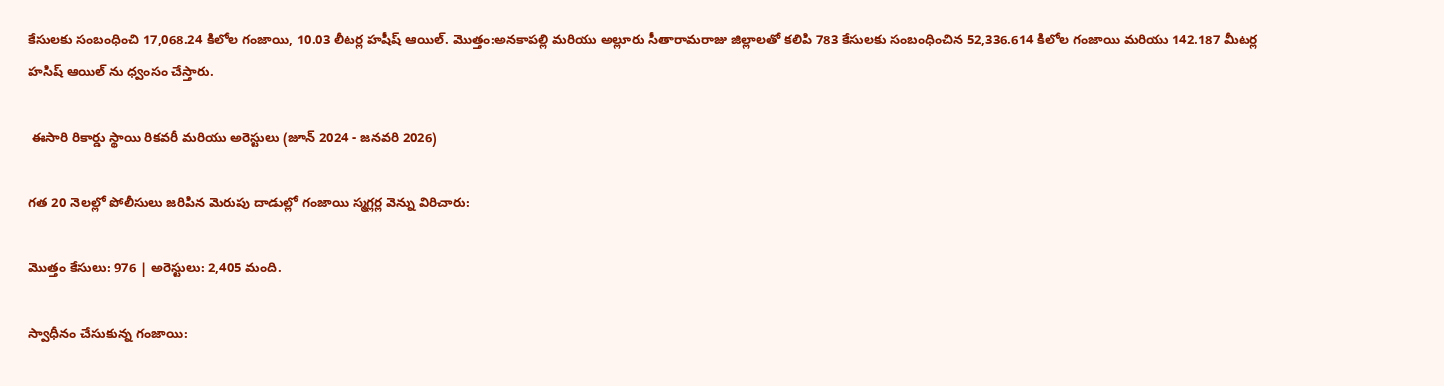కేసులకు సంబంధించి 17,068.24 కిలోల గంజాయి, 10.03 లీటర్ల హషీష్ ఆయిల్. మొత్తం:అనకాపల్లి మరియు అల్లూరు సీతారామరాజు జిల్లాలతో కలిపి 783 కేసులకు సంబంధించిన 52,336.614 కిలోల గంజాయి మరియు 142.187 మీటర్ల హసిష్ ఆయిల్ ను ధ్వంసం చేస్తారు.

 ఈసారి రికార్డు స్థాయి రికవరీ మరియు అరెస్టులు (జూన్ 2024 - జనవరి 2026)

గత 20 నెలల్లో పోలీసులు జరిపిన మెరుపు దాడుల్లో గంజాయి స్మగ్లర్ల వెన్ను విరిచారు:

మొత్తం కేసులు: 976 | అరెస్టులు: 2,405 మంది.

స్వాధీనం చేసుకున్న గంజాయి: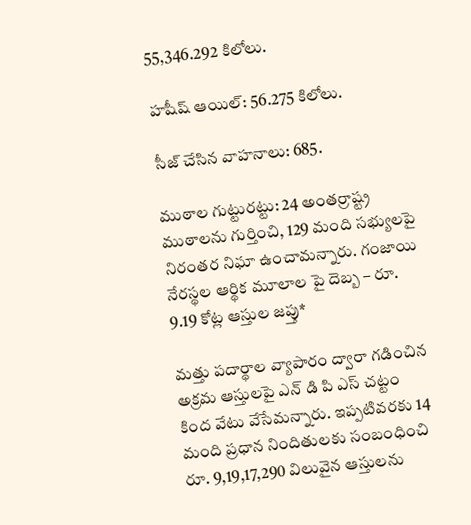55,346.292 కిలోలు.

హషీష్ ఆయిల్: 56.275 కిలోలు.

సీజ్ చేసిన వాహనాలు: 685.

ముఠాల గుట్టురట్టు: 24 అంతర్రాష్ట్ర ముఠాలను గుర్తించి, 129 మంది సభ్యులపై నిరంతర నిఘా ఉంచామన్నారు. గంజాయి నేరస్థల ఆర్థిక మూలాల పై దెబ్బ – రూ. 9.19 కోట్ల ఆస్తుల జప్తు*

మత్తు పదార్థాల వ్యాపారం ద్వారా గడించిన అక్రమ ఆస్తులపై ఎన్ డి పి ఎస్ చట్టం కింద వేటు వేసేమన్నారు. ఇప్పటివరకు 14 మంది ప్రధాన నిందితులకు సంబంధించి రూ. 9,19,17,290 విలువైన ఆస్తులను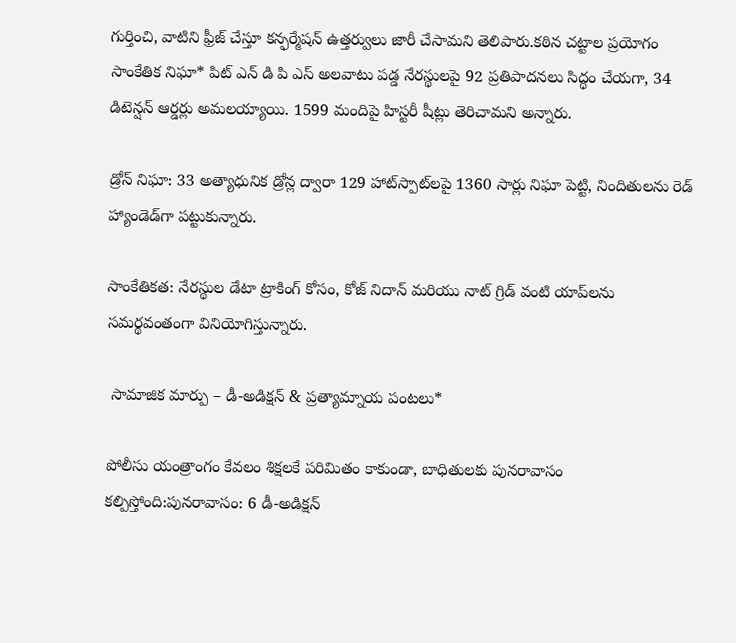గుర్తించి, వాటిని ఫ్రీజ్ చేస్తూ కన్ఫర్మేషన్ ఉత్తర్వులు జారీ చేసామని తెలిపారు.కఠిన చట్టాల ప్రయోగం సాంకేతిక నిఘా* పిట్ ఎన్ డి పి ఎస్ అలవాటు పడ్డ నేరస్థులపై 92 ప్రతిపాదనలు సిద్ధం చేయగా, 34 డిటెన్షన్ ఆర్డర్లు అమలయ్యాయి. 1599 మందిపై హిస్టరీ షీట్లు తెరిచామని అన్నారు.

డ్రోన్ నిఘా: 33 అత్యాధునిక డ్రోన్ల ద్వారా 129 హాట్‌స్పాట్‌లపై 1360 సార్లు నిఘా పెట్టి, నిందితులను రెడ్ హ్యాండెడ్‌గా పట్టుకున్నారు.

సాంకేతికత: నేరస్థుల డేటా ట్రాకింగ్ కోసం, కోజ్ నిదాన్ మరియు నాట్ గ్రిడ్ వంటి యాప్‌లను సమర్థవంతంగా వినియోగిస్తున్నారు.

 సామాజిక మార్పు – డీ-అడిక్షన్ & ప్రత్యామ్నాయ పంటలు*

పోలీసు యంత్రాంగం కేవలం శిక్షలకే పరిమితం కాకుండా, బాధితులకు పునరావాసం కల్పిస్తోంది:పునరావాసం: 6 డీ-అడిక్షన్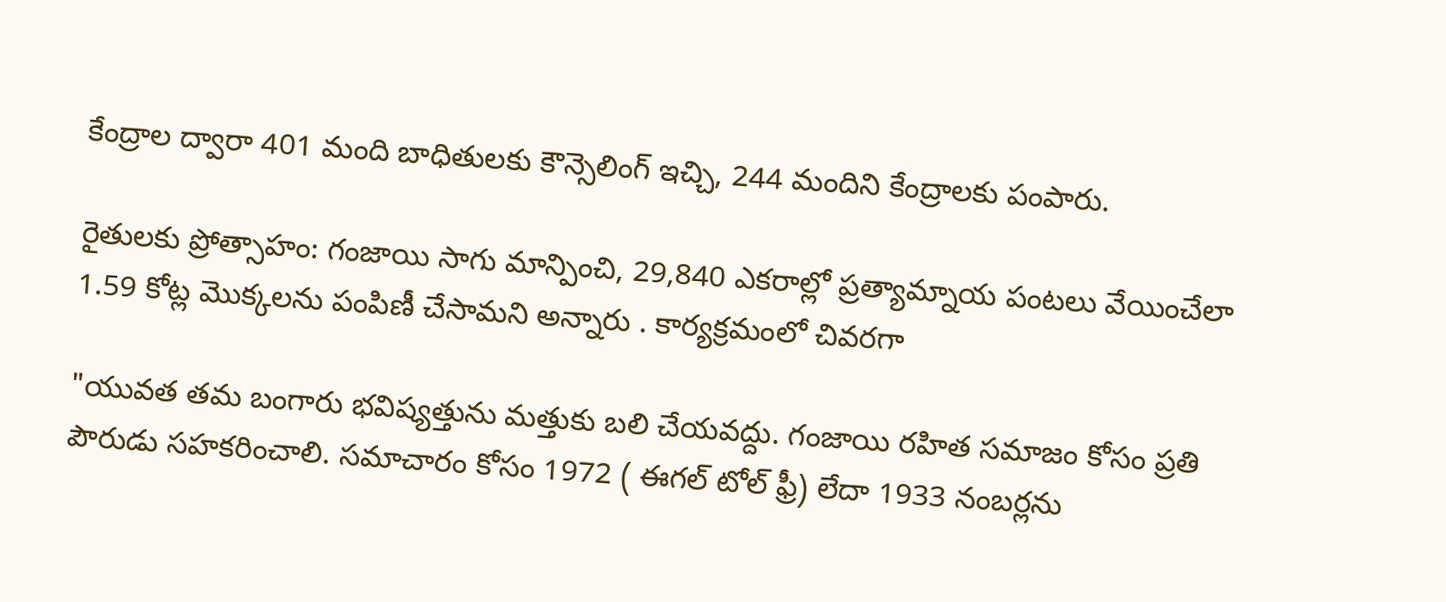కేంద్రాల ద్వారా 401 మంది బాధితులకు కౌన్సెలింగ్ ఇచ్చి, 244 మందిని కేంద్రాలకు పంపారు.

రైతులకు ప్రోత్సాహం: గంజాయి సాగు మాన్పించి, 29,840 ఎకరాల్లో ప్రత్యామ్నాయ పంటలు వేయించేలా 1.59 కోట్ల మొక్కలను పంపిణీ చేసామని అన్నారు . కార్యక్రమంలో చివరగా

"యువత తమ బంగారు భవిష్యత్తును మత్తుకు బలి చేయవద్దు. గంజాయి రహిత సమాజం కోసం ప్రతి పౌరుడు సహకరించాలి. సమాచారం కోసం 1972 ( ఈగల్ టోల్ ఫ్రీ) లేదా 1933 నంబర్లను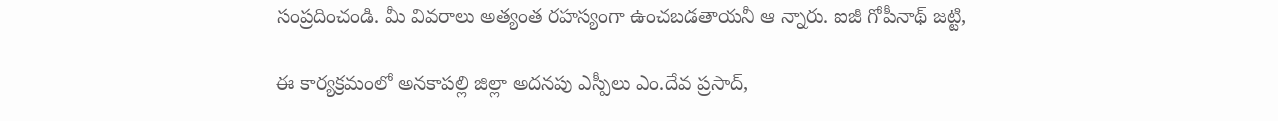సంప్రదించండి. మీ వివరాలు అత్యంత రహస్యంగా ఉంచబడతాయనీ ఆ న్నారు. ఐజీ గోపీనాథ్ జట్టి,

ఈ కార్యక్రమంలో అనకాపల్లి జిల్లా అదనపు ఎస్పీలు ఎం.దేవ ప్రసాద్,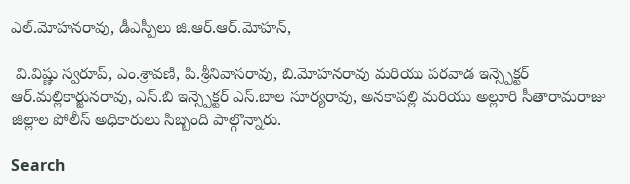ఎల్.మోహనరావు, డీఎస్పీలు జి.ఆర్.ఆర్.మోహన్,

 వి.విష్ణు స్వరూప్, ఎం.శ్రావణి, పి.శ్రీనివాసరావు, బి.మోహనరావు మరియు పరవాడ ఇన్స్పెక్టర్ ఆర్.మల్లికార్జునరావు, ఎస్.బి ఇన్స్పెక్టర్ ఎస్.బాల సూర్యరావు, అనకాపల్లి మరియు అల్లూరి సీతారామరాజు జిల్లాల పోలీస్ అధికారులు సిబ్బంది పాల్గొన్నారు.

Search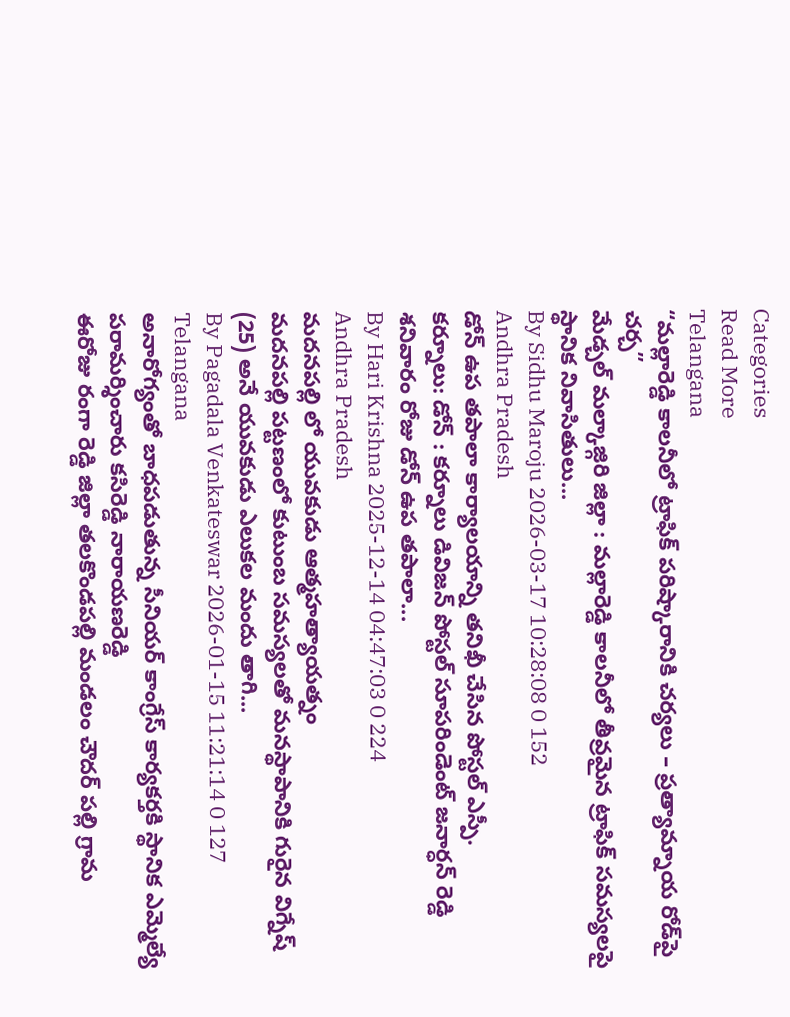Categories
Read More
Telangana
“మల్లారెడ్డి కాలనీలో ట్రాఫిక్ పరిష్కారానికి చర్యలు – ప్రత్యామ్నాయ రోడ్‌పై చర్చ”
మేడ్చల్ మల్కాజ్గిరి జిల్లా : మల్లారెడ్డి కాలనీలో తీవ్రమైన ట్రాఫిక్ సమస్యలపై స్థానిక నివాసితులు...
By Sidhu Maroju 2026-03-17 10:28:08 0 152
Andhra Pradesh
డోన్ ఉప తపాలా కార్యాలయాన్ని తనిఖీ చేసిన పోస్టల్ ఎస్పీ.
కర్నూలు: డోన్ : కర్నూలు డివిజన్ పోస్టల్ సూపరిండెంట్ జనార్ధన్ రెడ్డి శనివారం రోజు డోన్ ఉప తపాలా...
By Hari Krishna 2025-12-14 04:47:03 0 224
Andhra Pradesh
మదనపల్లి లో యువకుడు ఆత్మహత్యాయత్నం
మదనపల్లి పట్టణంలో కుటుంబ సమస్యలతో మనస్థాపానికి గురైన విగ్నేష్ (25) అనే యువకుడు ఎలుకల మందు తాగి...
By Pagadala Venkateswar 2026-01-15 11:21:14 0 127
Telangana
అనారోగ్యంతో బాధపడుతున్న సీనియర్ కాంగ్రేస్ కార్యకర్తకి స్థానిక ఎమ్మెల్యే పరామర్శించారు కసిరెడ్డి నారాయణరెడ్డి
ఈరోజు రంగా రెడ్డి జిల్లా తలకొండపల్లి మండలం చౌదర్ పల్లి గ్రామ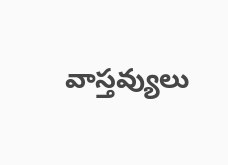వాస్తవ్యులు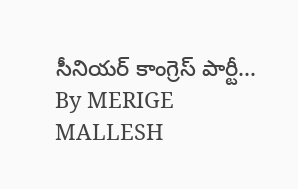సీనియర్ కాంగ్రెస్ పార్టీ...
By MERIGE MALLESH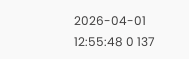2026-04-01 12:55:48 0 137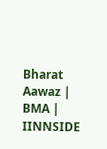Bharat Aawaz | BMA | IINNSIDE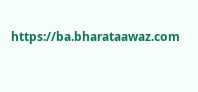https://ba.bharataawaz.com